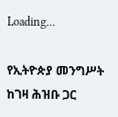Loading...

የኢትዮጵያ መንግሥት ከገዛ ሕዝቡ ጋር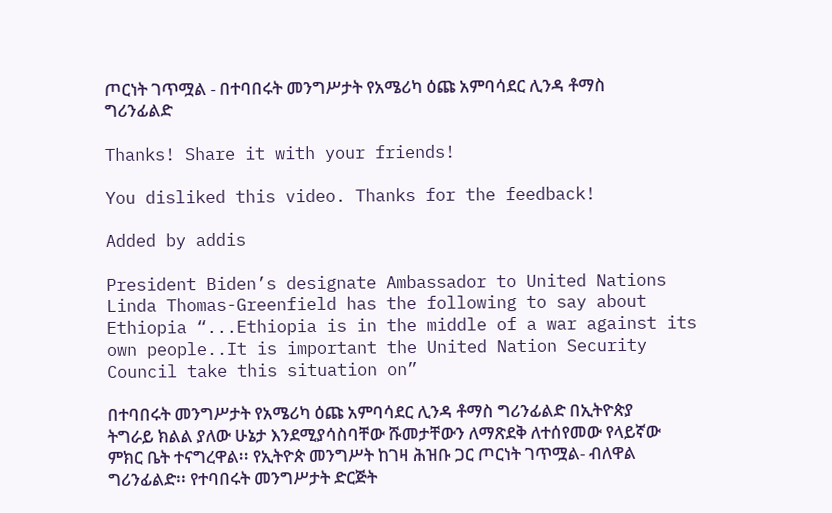ጦርነት ገጥሟል - በተባበሩት መንግሥታት የአሜሪካ ዕጩ አምባሳደር ሊንዳ ቶማስ ግሪንፊልድ

Thanks! Share it with your friends!

You disliked this video. Thanks for the feedback!

Added by addis

President Biden’s designate Ambassador to United Nations Linda Thomas-Greenfield has the following to say about Ethiopia “...Ethiopia is in the middle of a war against its own people..It is important the United Nation Security Council take this situation on”

በተባበሩት መንግሥታት የአሜሪካ ዕጩ አምባሳደር ሊንዳ ቶማስ ግሪንፊልድ በኢትዮጵያ ትግራይ ክልል ያለው ሁኔታ እንደሚያሳስባቸው ሹመታቸውን ለማጽደቅ ለተሰየመው የላይኛው ምክር ቤት ተናግረዋል፡፡ የኢትዮጵ መንግሥት ከገዛ ሕዝቡ ጋር ጦርነት ገጥሟል- ብለዋል ግሪንፊልድ፡፡ የተባበሩት መንግሥታት ድርጅት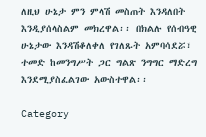ለዚህ ሁኔታ ምን ምላሽ መስጠት እንዳለበት እንዲያሰላስልም መክረዋል፡፡ በክልሉ የሰብዓዊ ሁኔታው እንዳሽቆለቀለ የገለጹት አምባሳደሯ፣ ተመድ ከመንግሥት ጋር ግልጽ ንግግር ማድረግ እንደሚያስፈልገው አውስተዋል፡፡

Category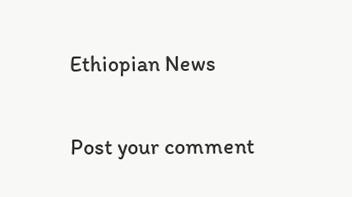Ethiopian News

Post your comment